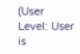(User Level: User is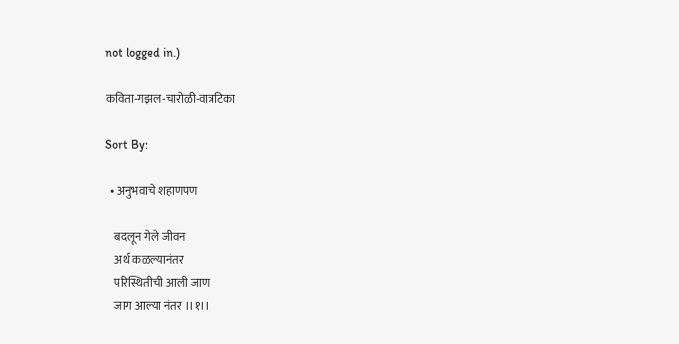not logged in.)

कविता-गझल-चारोळी-वात्रटिका

Sort By:

  • अनुभवाचे शहाणपण

    बदलून गेले जीवन
    अर्थ कळल्यानंतर
    परिस्थितीची आली जाण
    जाग आल्या नंतर ।।१।।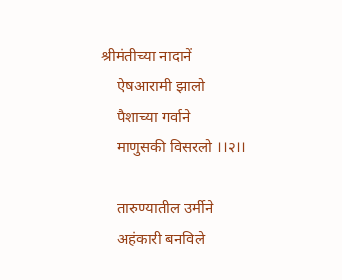श्रीमंतीच्या नादानें
    ऐषआरामी झालो
    पैशाच्या गर्वाने
    माणुसकी विसरलो ।।२।।

    तारुण्यातील उर्मीने
    अहंकारी बनविले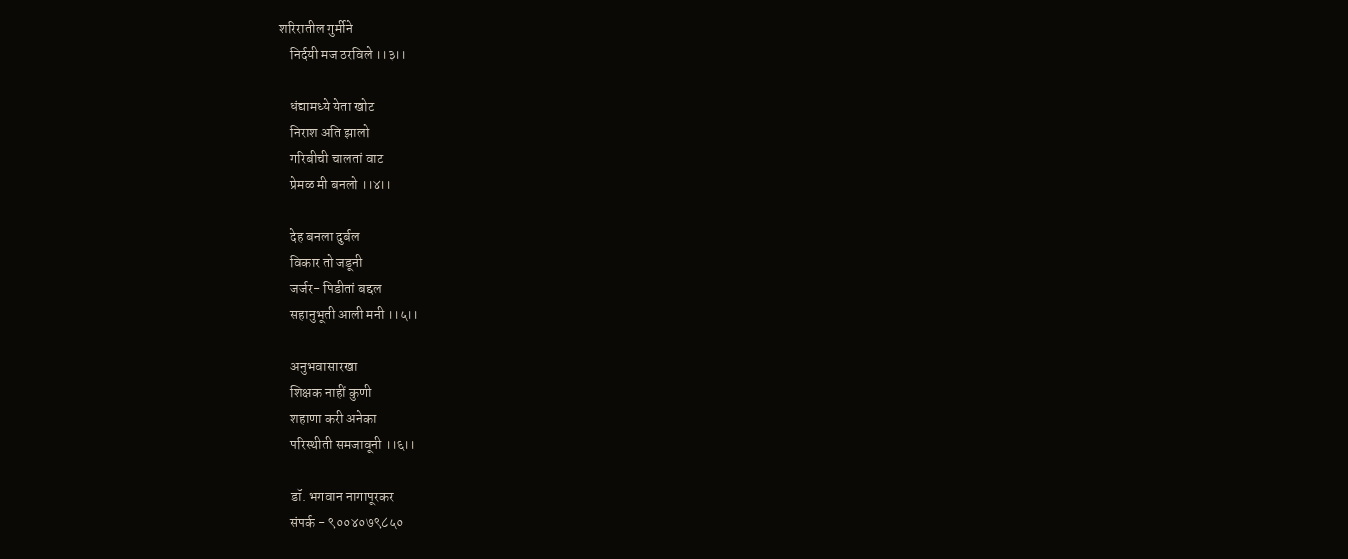शरिरातील गुर्मीने
    निर्दयी मज ठरविले ।।३।।

    धंद्यामध्ये येता खोट
    निराश अति झालो
    गरिबीची चालतां वाट
    प्रेमळ मी बनलो ।।४।।

    देह बनला दुर्बल
    विकार तो जडूनी
    जर्जर- पिडीतां बद्दल
    सहानुभूती आली मनी ।।५।।

    अनुभवासारखा
    शिक्षक नाहीं कुणी
    शहाणा करी अनेका
    परिस्थीती समजावूनी ।।६।।

    डॉ. भगवान नागापूरकर
    संपर्क - ९००४०७९८५०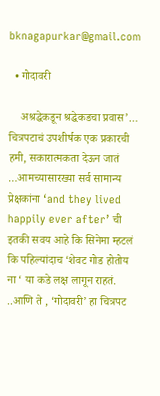bknagapurkar@gmail.com

  • गोदावरी

    अश्रद्धेकडून श्रद्धेकडचा प्रवास’… चित्रपटाचं उपशीर्षक एक प्रकारची हमी, सकारात्मकता देऊन जातं …आमच्यासारख्या सर्व सामान्य प्रेक्षकांना ‘and they lived happily ever after’ ची इतकी सवय आहे कि सिनेमा म्हटलं कि पहिल्यांदाच ‘शेवट गोड होतोय ना ‘ या कडे लक्ष लागून राहतं. ..आणि ते , ‘गोदावरी’ हा चित्रपट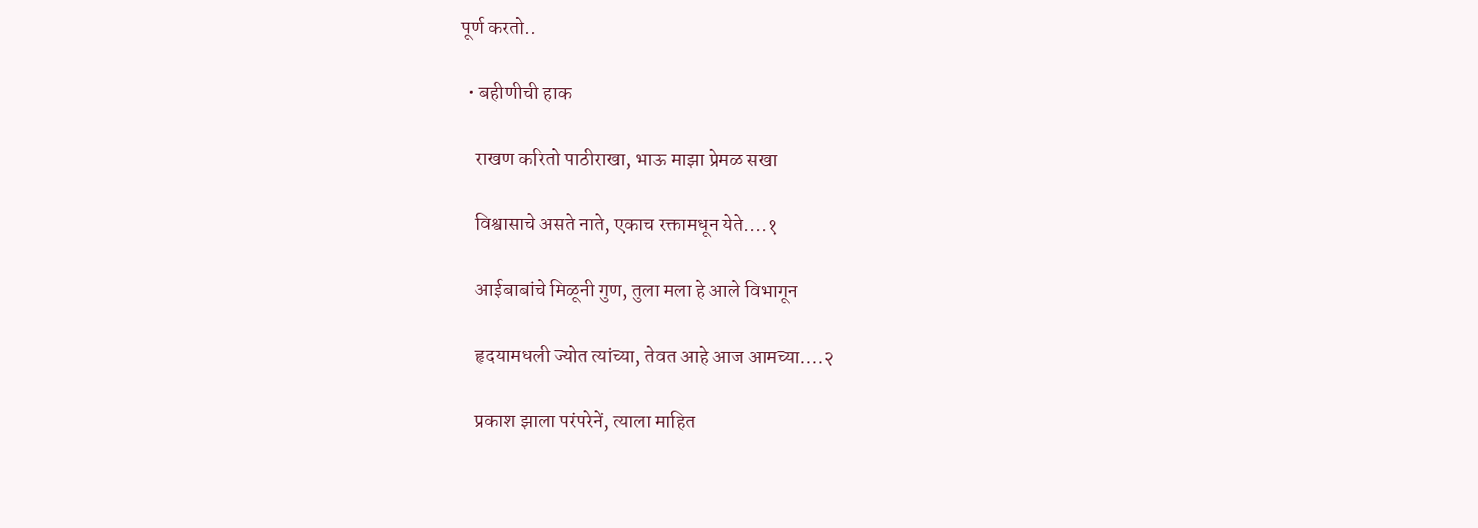पूर्ण करतो..

  • बहीणीची हाक

    राखण करितो पाठीराखा, भाऊ माझा प्रेमळ सखा

    विश्वासाचे असते नाते, एकाच रक्तामधून येते....१

    आईबाबांचे मिळूनी गुण, तुला मला हे आले विभागून

    हृदयामधली ज्योत त्यांच्या, तेवत आहे आज आमच्या....२

    प्रकाश झाला परंपरेनें, त्याला माहित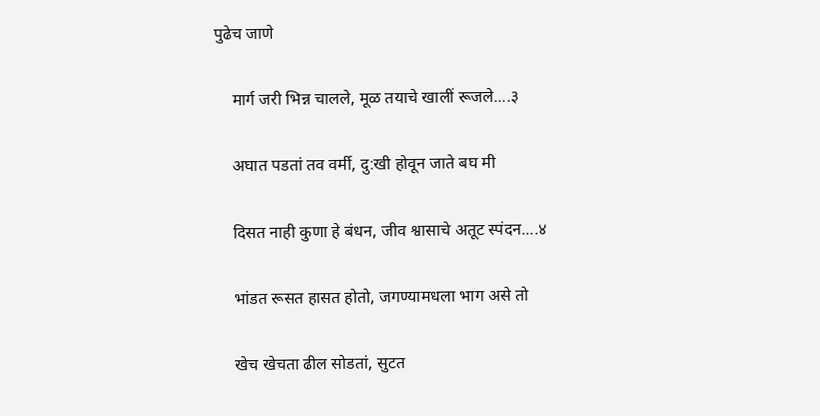पुढेच जाणे

    मार्ग जरी भिन्न चालले, मूळ तयाचे खालीं रूजले....३

    अघात पडतां तव वर्मी, दु:खी होवून जाते बघ मी

    दिसत नाही कुणा हे बंधन, जीव श्वासाचे अतूट स्पंदन....४

    भांडत रूसत हासत होतो, जगण्यामधला भाग असे तो

    खेच खेचता ढील सोडतां, सुटत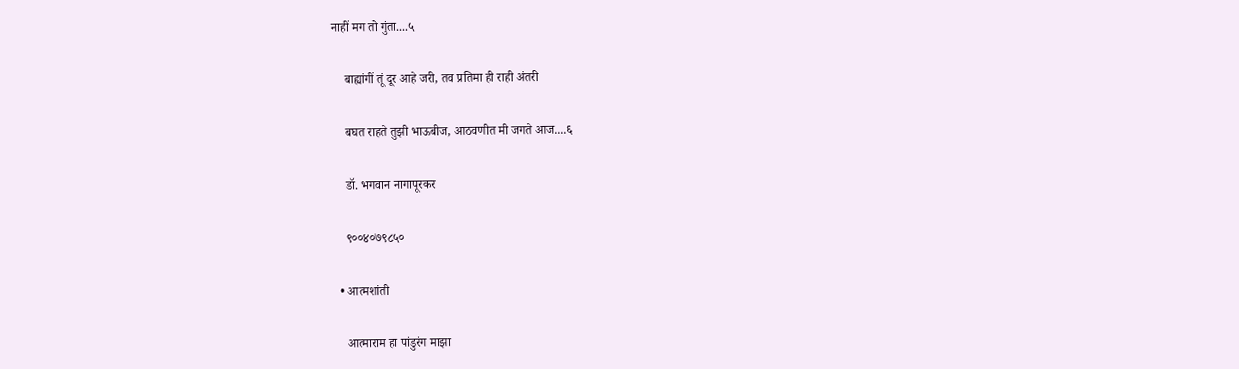नाहीं मग तो गुंता....५

    बाह्यांगीं तूं दूर आहे जरी, तव प्रतिमा ही राही अंतरी

    बघत राहते तुझी भाऊबीज, आठवणीत मी जगते आज....६

    डॉ. भगवान नागापूरकर

    ९००४०७९८५०

  • आत्मशांती

    आत्माराम हा पांडुरंग माझा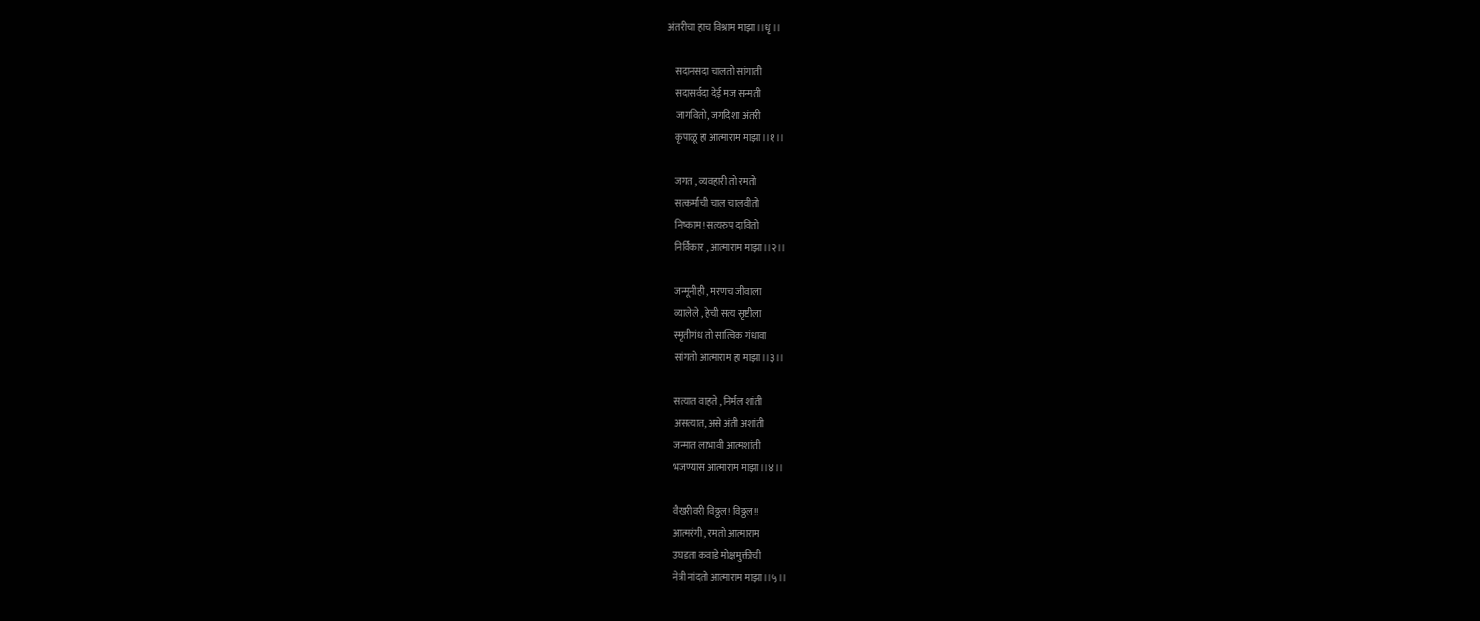अंतरीचा हाच विश्राम माझा।।धृ।।

    सदानसदा चालतो सांगाती
    सदासर्वदा देई मज सन्मती
    जागवितो, जगदिशा अंतरी
    कृपाळू हा आत्माराम माझा।।१।।

    जगत , व्यवहारी तो रमतो
    सत्कर्माची चाल चालवीतो
    निष्काम! सत्यरुप दावितो
    निर्विकार , आत्माराम माझा।।२।।

    जन्मूनीही , मरणच जीवाला
    व्यालेले , हेची सत्य सृष्टीला
    स्मृतीगंध तो सात्विक गंधावा
    सांगतो आत्माराम हा माझा।।३।।

    सत्यात वाहते , निर्मल शांती
    असत्यात, असे अंती अशांती
    जन्मात लाभावी आत्मशांती
    भजण्यास आत्माराम माझा।।४।।

    वैखरीवरी विठ्ठल! विठ्ठल!!
    आत्मरंगी , रमतो आत्माराम
    उघडता कवाडे मोक्षमुक्तीची
    नेत्री नांदतो आत्माराम माझा।।५।।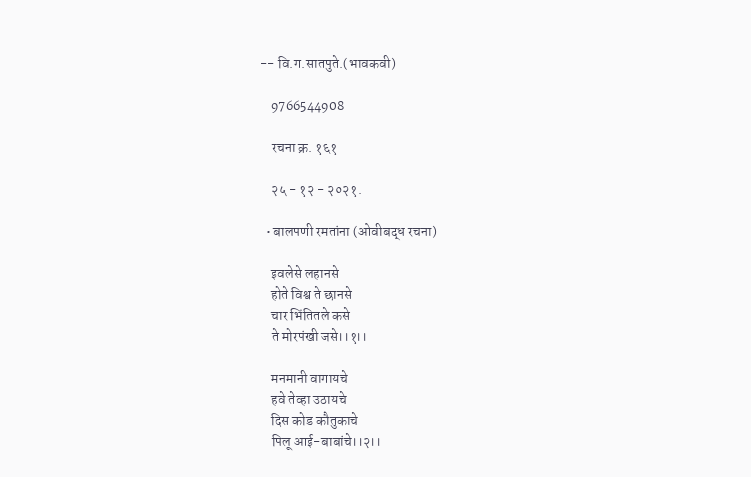-- वि.ग.सातपुते.(भावकवी)

    9766544908

    रचना क्र. १६१

    २५ - १२ - २०२१.

  • बालपणी रमतांना (ओवीबद्ध रचना)

    इवलेसे लहानसे
    होते विश्व ते छानसे
    चार भिंतितले कसे
    ते मोरपंखी जसे।।१।।

    मनमानी वागायचे
    हवे तेव्हा उठायचे
    दिस कोड कौतुकाचे
    पिलू आई-बाबांचे।।२।।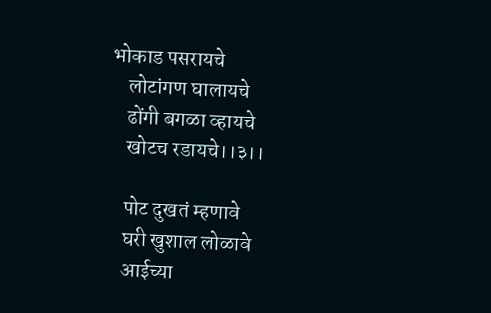भोकाड पसरायचे
    लोटांगण घालायचे
    ढोंगी बगळा व्हायचे
    खोटच रडायचे।।३।।

    पोट दुखतं म्हणावे
    घरी खुशाल लोळावे
    आईच्या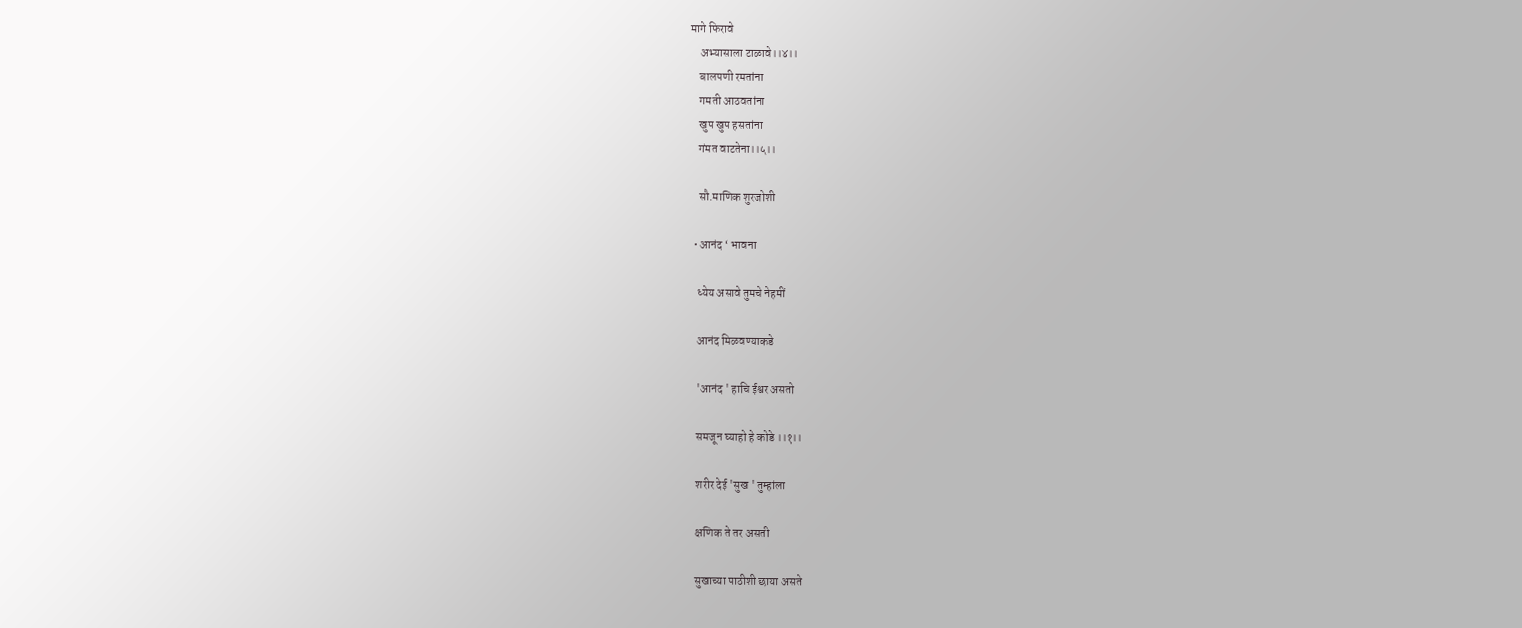मागे फिरावे
    अभ्यासाला टाळावे।।४।।
    बालपणी रमतांना
    गमती आठवतांना
    खुप खुप हसतांना
    गंमत वाटतेना।।५।।

    सौ.माणिक शुरजोशी

  • आनंद ‘ भावना

    ध्येय असावे तुमचे नेहमीं

    आनंद मिळवण्याकडे

    'आनंद ' हाचि ईश्वर असतो

    समजून घ्याहो हे कोडे ।।१।।

    शरीर देई 'सुख ' तुम्हांला

    क्षणिक ते तर असती

    सुखाच्या पाठीशी छाया असते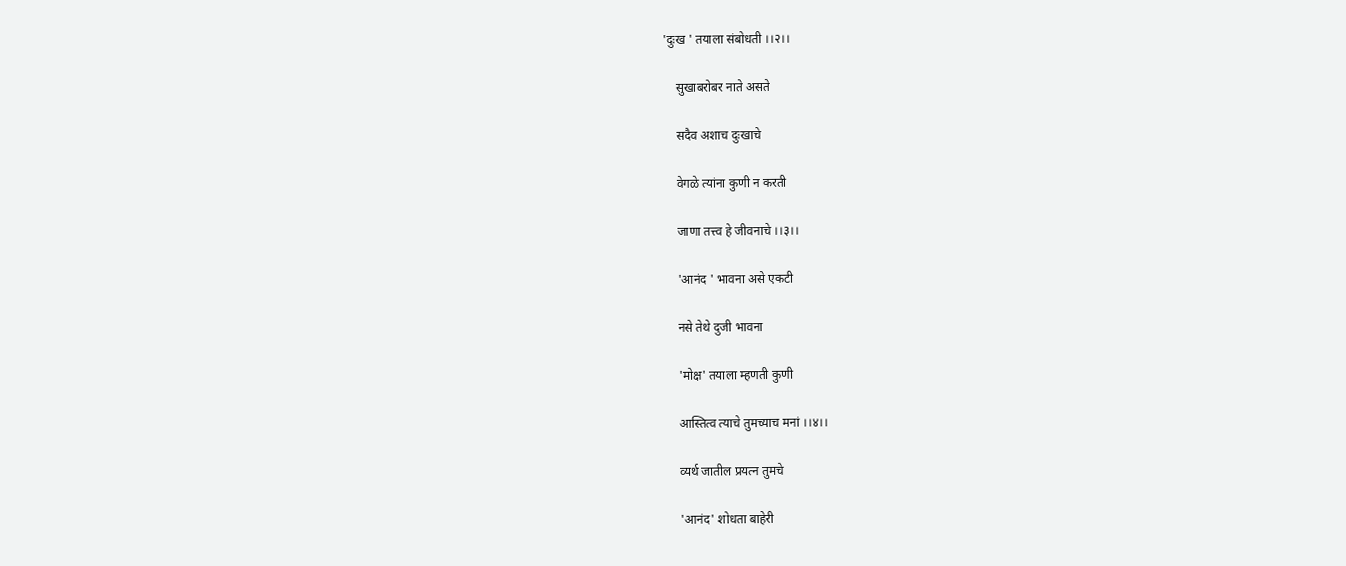'दुःख ' तयाला संबोधती ।।२।।

    सुखाबरोबर नाते असते

    सदैव अशाच दुःखाचे

    वेगळे त्यांना कुणी न करती

    जाणा तत्त्व हे जीवनाचे ।।३।।

    'आनंद ' भावना असे एकटी

    नसे तेथे दुजी भावना

    'मोक्ष' तयाला म्हणती कुणी

    आस्तित्व त्याचे तुमच्याच मनां ।।४।।

    व्यर्थ जातील प्रयत्न तुमचे

    'आनंद' शोधता बाहेरी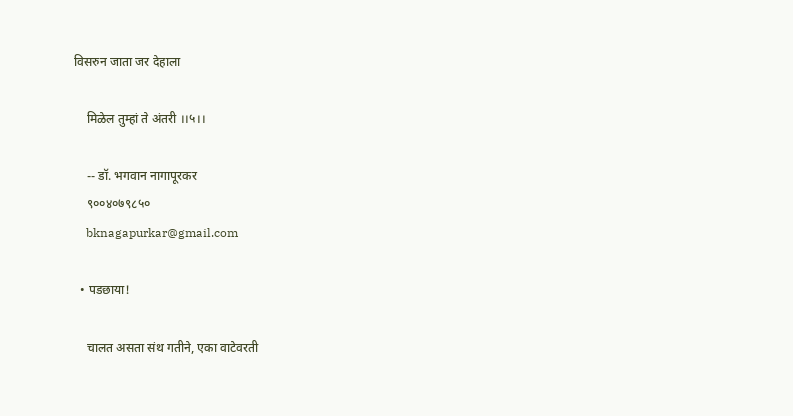विसरुन जाता जर देहाला

    मिळेल तुम्हां ते अंतरी ।।५।।

    -- डॉ. भगवान नागापूरकर
    ९००४०७९८५०
    bknagapurkar@gmail.com

  • पडछाया!

    चालत असता संथ गतीने, एका वाटेवरती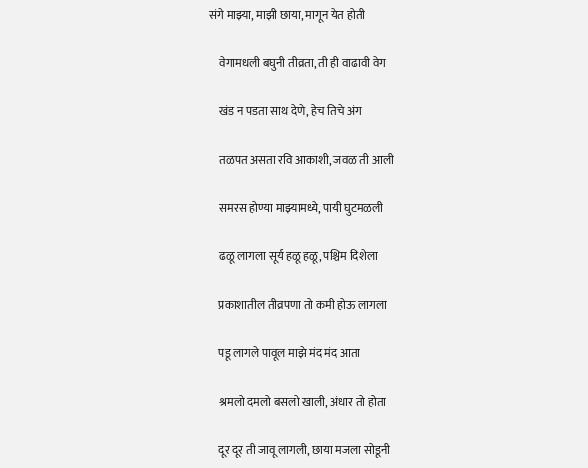संगे माझ्या, माझी छाया, मागून येत होती

    वेगामधली बघुनी तीव्रता, ती ही वाढावी वेग

    खंड न पडता साथ देणे, हेच तिचे अंग

    तळपत असता रवि आकाशी, जवळ ती आली

    समरस होण्या माझ्यामध्ये, पायी घुटमळली

    ढळू लागला सूर्य हळू हळू, पश्चिम दिशेला

    प्रकाशातील तीव्रपणा तो कमी होऊ लागला

    पडू लागले पावूल माझे मंद मंद आता

    श्रमलो दमलो बसलो खाली, अंधार तो होता

    दूर दूर ती जावू लागली, छाया मजला सोडूनी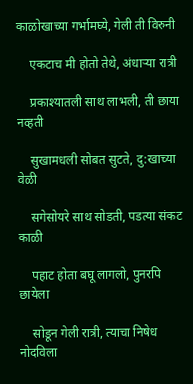काळोखाच्या गर्भामघ्ये, गेली ती विरुनी

    एकटाच मी होतो तेथे, अंधाऱ्या रात्री

    प्रकाश्यातली साथ लाभली, ती छाया नव्हती

    सुखामधली सोबत सुटते, दु:खाच्या वेळी

    सगेसोयरे साथ सोडती, पडत्या संकट काळी

    पहाट होता बघू लागलो, पुनरपि छायेला

    सोडून गेली रात्री, त्याचा निषेध नोदविला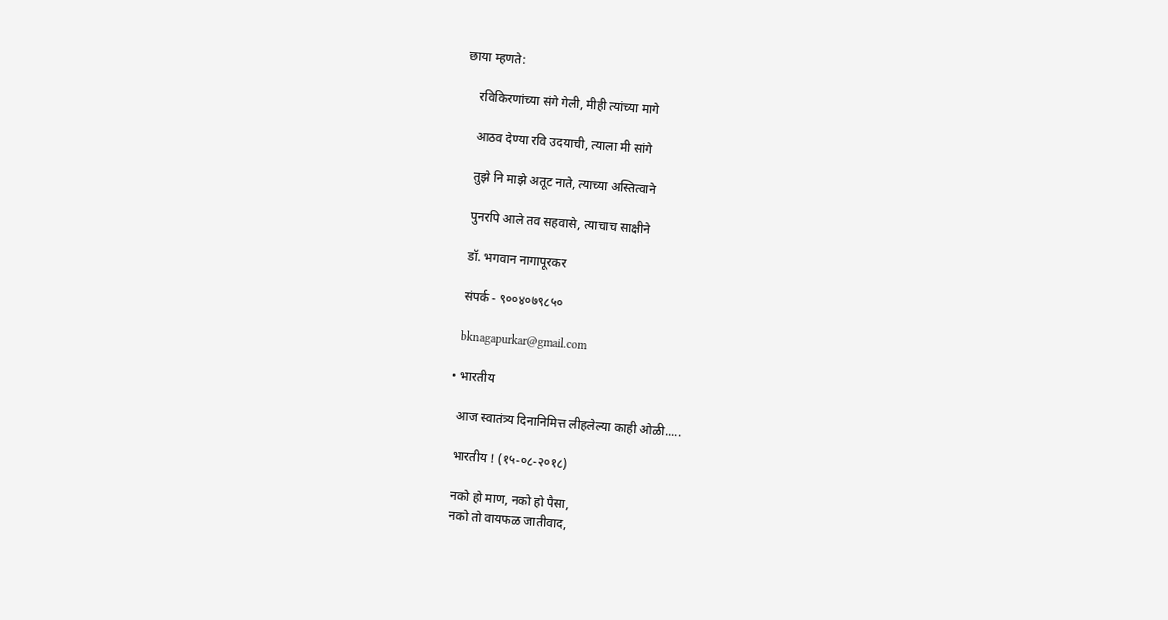छाया म्हणते:

    रविकिरणांच्या संगे गेली, मीही त्यांच्या मागे

    आठव देण्या रवि उदयाची, त्याला मी सांगे

    तुझे नि माझे अतूट नाते, त्याच्या अस्तित्वाने

    पुनरपि आले तव सहवासे, त्याचाच साक्षीने

    डॉ. भगवान नागापूरकर

    संपर्क - ९००४०७९८५०

    bknagapurkar@gmail.com

  • भारतीय

    आज स्वातंत्र्य दिनानिमित्त लीहलेल्या काही ओळी.....

    भारतीय ! (१५-०८-२०१८)

    नको हो माण, नको हो पैसा,
    नको तो वायफळ जातीवाद,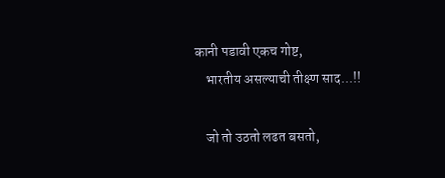कानी पडावी एकच गोष्ट,
    भारतीय असल्याची तीक्ष्ण साद...!!

    जो तो उठतो लढत बसतो,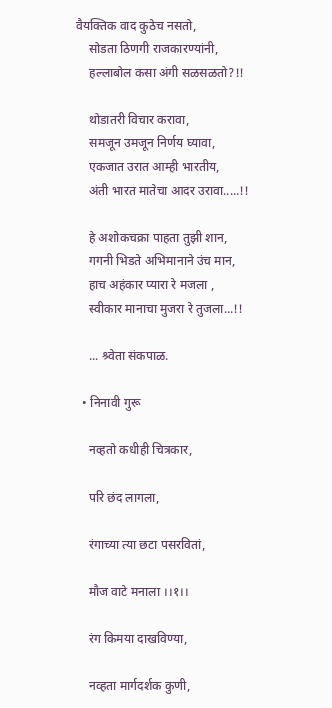वैयक्तिक वाद कुठेच नसतो,
    सोडता ठिणगी राजकारण्यांनी,
    हल्लाबोल कसा अंगी सळसळतो?!!

    थोडातरी विचार करावा,
    समजून उमजून निर्णय घ्यावा,
    एकजात उरात आम्ही भारतीय,
    अंती भारत मातेचा आदर उरावा.....!!

    हे अशोकचक्रा पाहता तुझी शान,
    गगनी भिडते अभिमानाने उंच मान,
    हाच अहंकार प्यारा रे मजला ,
    स्वीकार मानाचा मुजरा रे तुजला...!!

    ... श्र्वेता संकपाळ.

  • निनावी गुरू

    नव्हतो कधीही चित्रकार,

    परि छंद लागला,

    रंगाच्या त्या छटा पसरवितां,

    मौज वाटे मनाला ।।१।।

    रंग किमया दाखविण्या,

    नव्हता मार्गदर्शक कुणी,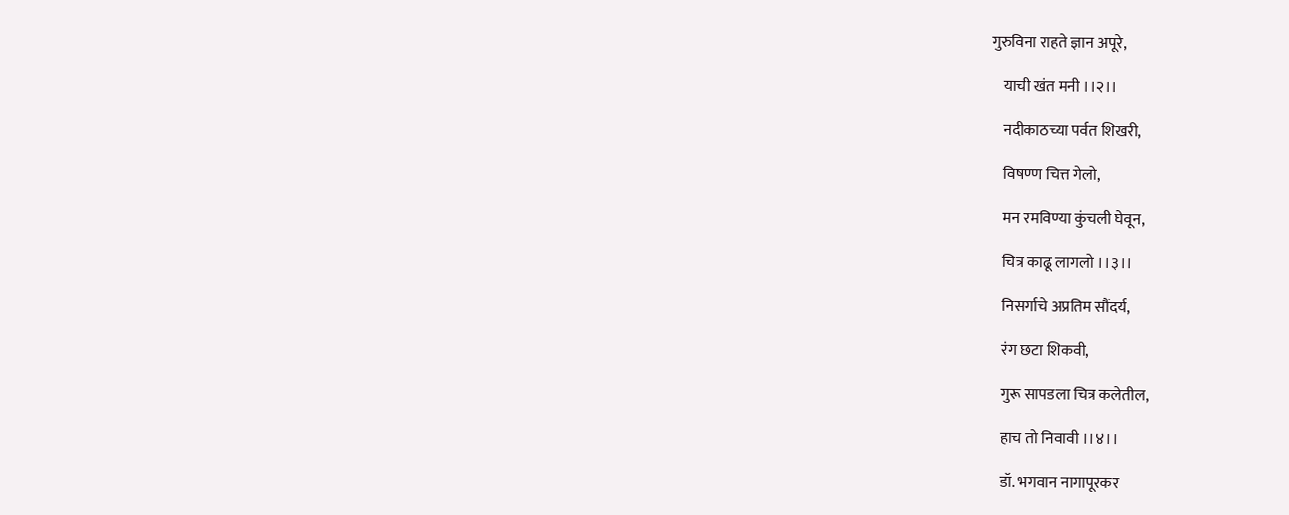गुरुविना राहते ज्ञान अपूरे,

    याची खंत मनी ।।२।।

    नदीकाठच्या पर्वत शिखरी,

    विषण्ण चित्त गेलो,

    मन रमविण्या कुंचली घेवून,

    चित्र काढू लागलो ।।३।।

    निसर्गाचे अप्रतिम सौंदर्य,

    रंग छटा शिकवी,

    गुरू सापडला चित्र कलेतील,

    हाच तो निवावी ।।४।।

    डॉ. भगवान नागापूरकर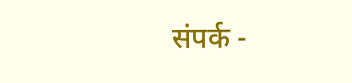संपर्क -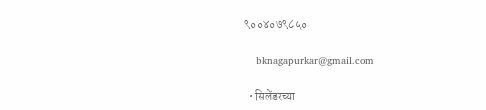९००४०७९८५०

    bknagapurkar@gmail.com

  • सिलेंडरच्या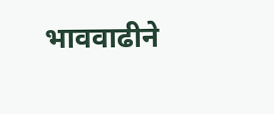भाववाढीने